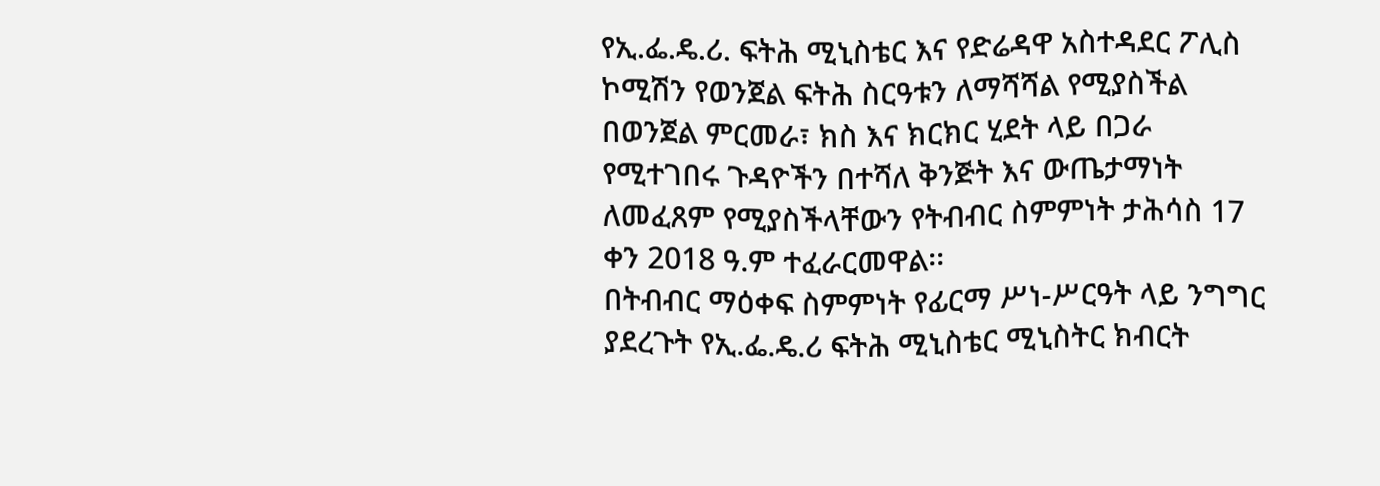የኢ.ፌ.ዴ.ሪ. ፍትሕ ሚኒስቴር እና የድሬዳዋ አስተዳደር ፖሊስ ኮሚሽን የወንጀል ፍትሕ ስርዓቱን ለማሻሻል የሚያስችል በወንጀል ምርመራ፣ ክስ እና ክርክር ሂደት ላይ በጋራ የሚተገበሩ ጉዳዮችን በተሻለ ቅንጅት እና ውጤታማነት ለመፈጸም የሚያስችላቸውን የትብብር ስምምነት ታሕሳስ 17 ቀን 2018 ዓ.ም ተፈራርመዋል፡፡
በትብብር ማዕቀፍ ስምምነት የፊርማ ሥነ-ሥርዓት ላይ ንግግር ያደረጉት የኢ.ፌ.ዴ.ሪ ፍትሕ ሚኒስቴር ሚኒስትር ክብርት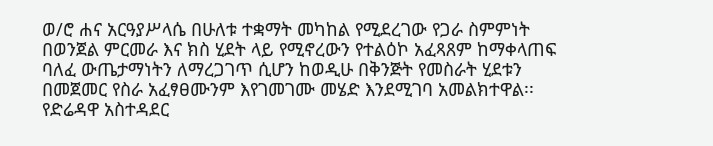ወ/ሮ ሐና አርዓያሥላሴ በሁለቱ ተቋማት መካከል የሚደረገው የጋራ ስምምነት በወንጀል ምርመራ እና ክስ ሂደት ላይ የሚኖረውን የተልዕኮ አፈጻጸም ከማቀላጠፍ ባለፈ ውጤታማነትን ለማረጋገጥ ሲሆን ከወዲሁ በቅንጅት የመስራት ሂደቱን በመጀመር የስራ አፈፃፀሙንም እየገመገሙ መሄድ እንደሚገባ አመልክተዋል፡፡
የድሬዳዋ አስተዳደር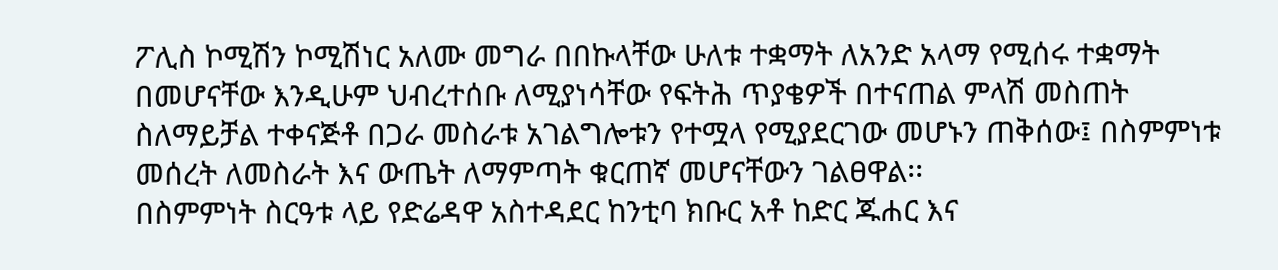ፖሊስ ኮሚሽን ኮሚሽነር አለሙ መግራ በበኩላቸው ሁለቱ ተቋማት ለአንድ አላማ የሚሰሩ ተቋማት በመሆናቸው እንዲሁም ህብረተሰቡ ለሚያነሳቸው የፍትሕ ጥያቄዎች በተናጠል ምላሽ መስጠት ስለማይቻል ተቀናጅቶ በጋራ መስራቱ አገልግሎቱን የተሟላ የሚያደርገው መሆኑን ጠቅሰው፤ በስምምነቱ መሰረት ለመስራት እና ውጤት ለማምጣት ቁርጠኛ መሆናቸውን ገልፀዋል፡፡
በስምምነት ስርዓቱ ላይ የድሬዳዋ አስተዳደር ከንቲባ ክቡር አቶ ከድር ጁሐር እና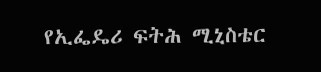የኢፌዴሪ ፍትሕ ሚኒስቴር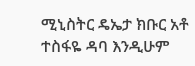ሚኒስትር ዴኤታ ክቡር አቶ ተስፋዬ ዳባ እንዲሁም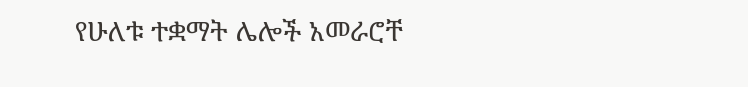የሁለቱ ተቋማት ሌሎች አመራሮቸ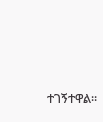ተገኝተዋል።